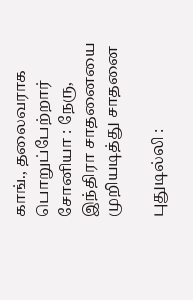காங்., தலைவராக பொறுப்பேற்றார் சோனியா : நேரு, இந்திரா சாதனையை முறியடித்து சாதனை

புதுடில்லி :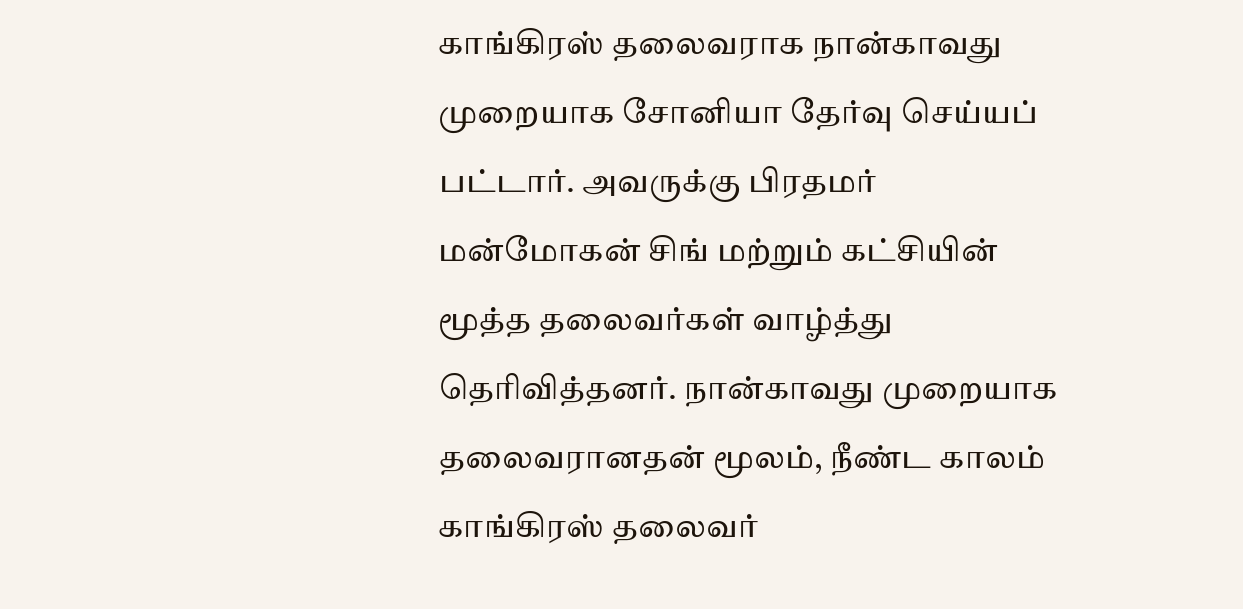காங்கிரஸ் தலைவராக நான்காவது முறையாக சோனியா தேர்வு செய்யப் பட்டார். அவருக்கு பிரதமர் மன்மோகன் சிங் மற்றும் கட்சியின் மூத்த தலைவர்கள் வாழ்த்து தெரிவித்தனர். நான்காவது முறையாக தலைவரானதன் மூலம், நீண்ட காலம் காங்கிரஸ் தலைவர்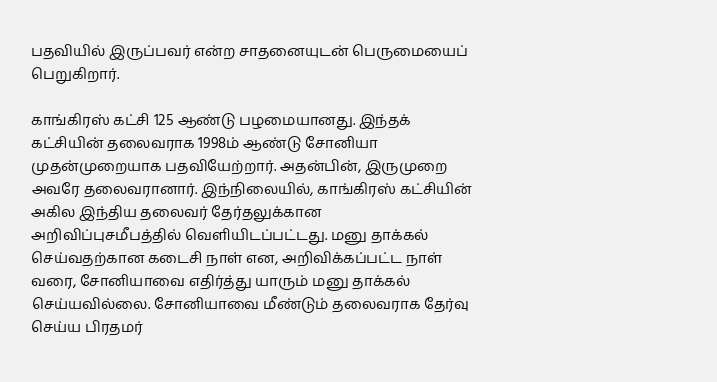பதவியில் இருப்பவர் என்ற சாதனையுடன் பெருமையைப் பெறுகிறார்.

காங்கிரஸ் கட்சி 125 ஆண்டு பழமையானது. இந்தக் கட்சியின் தலைவராக 1998ம் ஆண்டு சோனியா முதன்முறையாக பதவியேற்றார். அதன்பின், இருமுறை அவரே தலைவரானார். இந்நிலையில், காங்கிரஸ் கட்சியின் அகில இந்திய தலைவர் தேர்தலுக்கான அறிவிப்புசமீபத்தில் வெளியிடப்பட்டது. மனு தாக்கல் செய்வதற்கான கடைசி நாள் என, அறிவிக்கப்பட்ட நாள் வரை, சோனியாவை எதிர்த்து யாரும் மனு தாக்கல் செய்யவில்லை. சோனியாவை மீண்டும் தலைவராக தேர்வு செய்ய பிரதமர்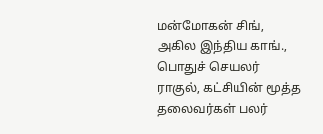மன்மோகன் சிங், அகில இந்திய காங்., பொதுச் செயலர் ராகுல், கட்சியின் மூத்த தலைவர்கள் பலர்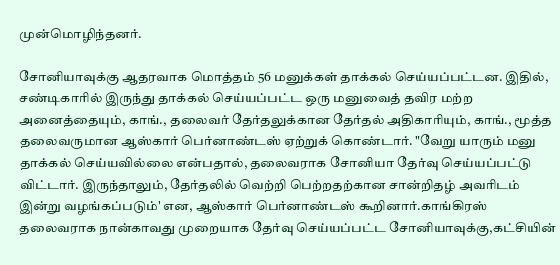முன்மொழிந்தனர்.

சோனியாவுக்கு ஆதரவாக மொத்தம் 56 மனுக்கள் தாக்கல் செய்யப்பட்டன. இதில், சண்டிகாரில் இருந்து தாக்கல் செய்யப்பட்ட ஒரு மனுவைத் தவிர மற்ற அனைத்தையும், காங்., தலைவர் தேர்தலுக்கான தேர்தல் அதிகாரியும், காங்., மூத்த தலைவருமான ஆஸ்கார் பெர்னாண்டஸ் ஏற்றுக் கொண்டார். "வேறு யாரும் மனு தாக்கல் செய்யவில்லை என்பதால், தலைவராக சோனியா தேர்வு செய்யப்பட்டு விட்டார். இருந்தாலும், தேர்தலில் வெற்றி பெற்றதற்கான சான்றிதழ் அவரிடம் இன்று வழங்கப்படும்' என, ஆஸ்கார் பெர்னாண்டஸ் கூறினார்.காங்கிரஸ் தலைவராக நான்காவது முறையாக தேர்வு செய்யப்பட்ட சோனியாவுக்கு,கட்சியின்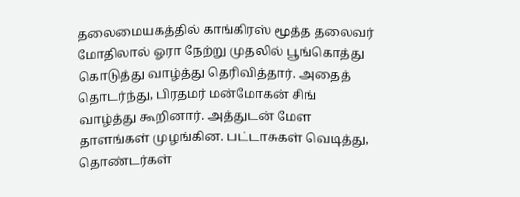தலைமையகத்தில் காங்கிரஸ் மூத்த தலைவர் மோதிலால் ஓரா நேற்று முதலில் பூங்கொத்து கொடுத்து வாழ்த்து தெரிவித்தார். அதைத் தொடர்ந்து, பிரதமர் மன்மோகன் சிங் வாழ்த்து கூறினார். அத்துடன் மேள தாளங்கள் முழங்கின. பட்டாசுகள் வெடித்து, தொண்டர்கள்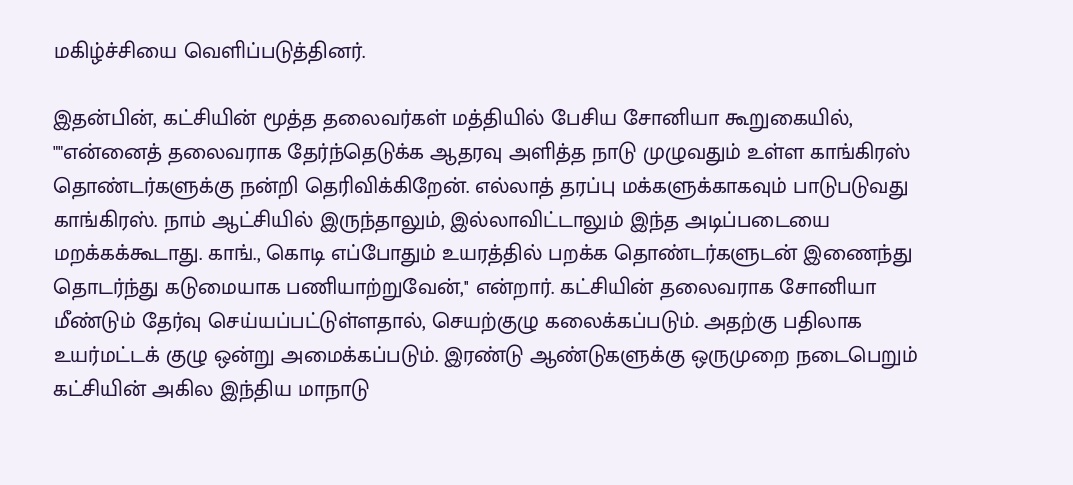மகிழ்ச்சியை வெளிப்படுத்தினர்.

இதன்பின், கட்சியின் மூத்த தலைவர்கள் மத்தியில் பேசிய சோனியா கூறுகையில், ""என்னைத் தலைவராக தேர்ந்தெடுக்க ஆதரவு அளித்த நாடு முழுவதும் உள்ள காங்கிரஸ் தொண்டர்களுக்கு நன்றி தெரிவிக்கிறேன். எல்லாத் தரப்பு மக்களுக்காகவும் பாடுபடுவது காங்கிரஸ். நாம் ஆட்சியில் இருந்தாலும், இல்லாவிட்டாலும் இந்த அடிப்படையை மறக்கக்கூடாது. காங்., கொடி எப்போதும் உயரத்தில் பறக்க தொண்டர்களுடன் இணைந்து தொடர்ந்து கடுமையாக பணியாற்றுவேன்,'' என்றார். கட்சியின் தலைவராக சோனியா மீண்டும் தேர்வு செய்யப்பட்டுள்ளதால், செயற்குழு கலைக்கப்படும். அதற்கு பதிலாக உயர்மட்டக் குழு ஒன்று அமைக்கப்படும். இரண்டு ஆண்டுகளுக்கு ஒருமுறை நடைபெறும் கட்சியின் அகில இந்திய மாநாடு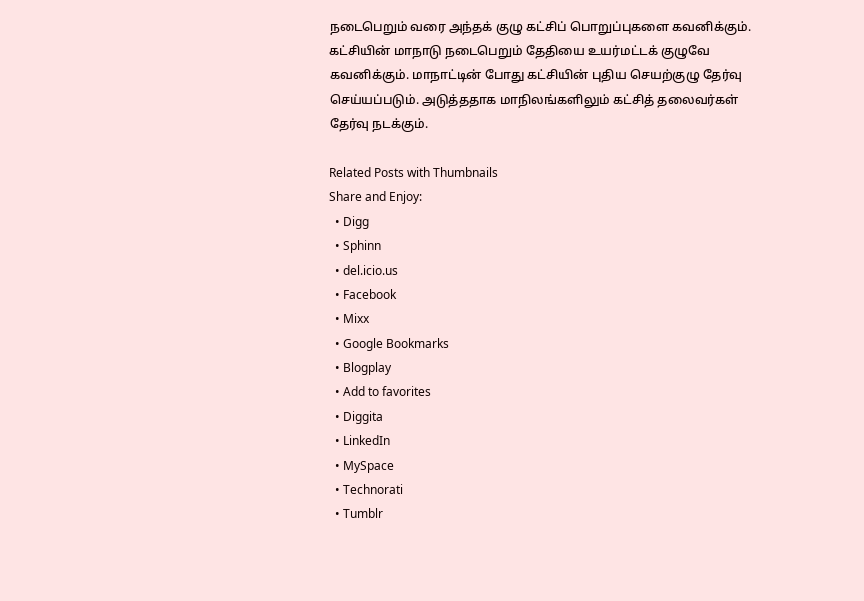நடைபெறும் வரை அந்தக் குழு கட்சிப் பொறுப்புகளை கவனிக்கும். கட்சியின் மாநாடு நடைபெறும் தேதியை உயர்மட்டக் குழுவே கவனிக்கும். மாநாட்டின் போது கட்சியின் புதிய செயற்குழு தேர்வு செய்யப்படும். அடுத்ததாக மாநிலங்களிலும் கட்சித் தலைவர்கள் தேர்வு நடக்கும்.

Related Posts with Thumbnails
Share and Enjoy:
  • Digg
  • Sphinn
  • del.icio.us
  • Facebook
  • Mixx
  • Google Bookmarks
  • Blogplay
  • Add to favorites
  • Diggita
  • LinkedIn
  • MySpace
  • Technorati
  • Tumblr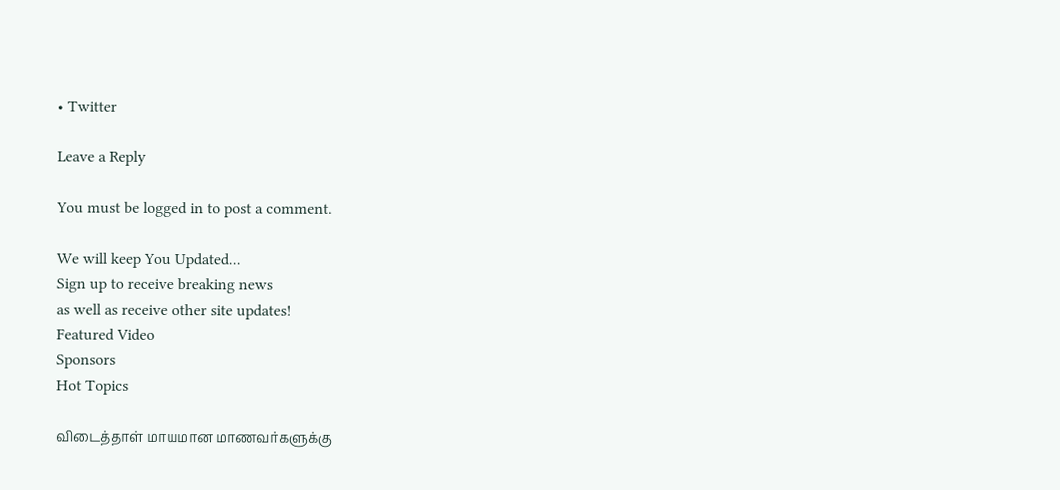• Twitter

Leave a Reply

You must be logged in to post a comment.

We will keep You Updated...
Sign up to receive breaking news
as well as receive other site updates!
Featured Video
Sponsors
Hot Topics

விடைத்தாள் மாயமான மாணவர்களுக்கு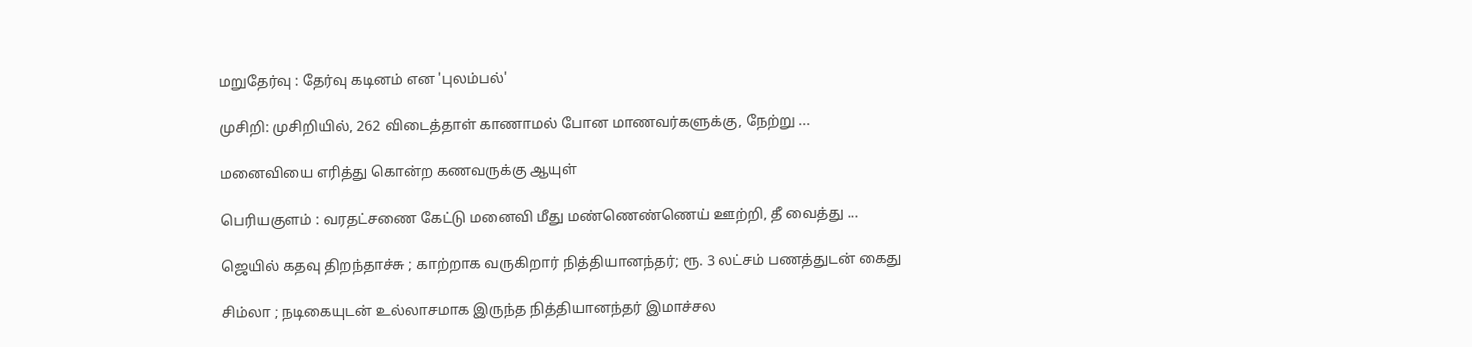மறுதேர்வு : தேர்வு கடினம் என 'புலம்பல்'

முசிறி: முசிறியில், 262 விடைத்தாள் காணாமல் போன மாணவர்களுக்கு, நேற்று ...

மனைவியை எரித்து கொன்ற கணவருக்கு ஆயுள்

பெரியகுளம் : வரதட்சணை கேட்டு மனைவி மீது மண்ணெண்ணெய் ஊற்றி, தீ வைத்து ...

ஜெயில் கதவு திறந்தாச்சு ; காற்றாக வருகிறார் நித்தியானந்தர்; ரூ. 3 லட்சம் பணத்துடன் கைது

சிம்லா ; நடிகையுடன் உல்லாசமாக இருந்த நித்தியானந்தர் இமாச்சல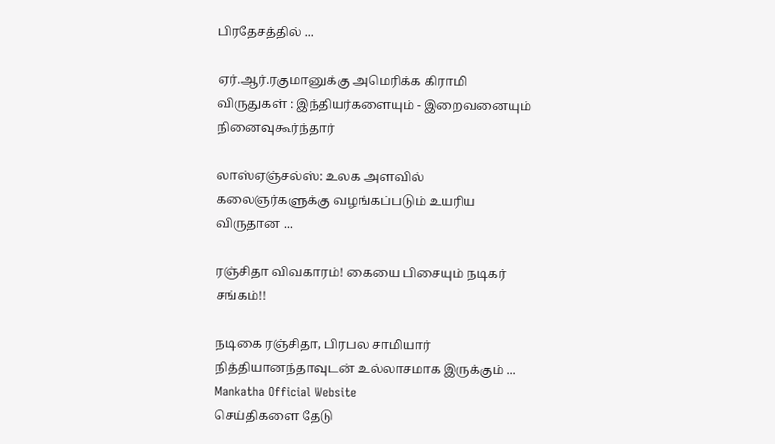பிரதேசத்தில் ...

ஏர்.ஆர்.ரகுமானுக்கு அமெரிக்க கிராமி விருதுகள் : இந்தியர்களையும் - இறைவனையும் நினைவுகூர்ந்தார்

லாஸ்ஏஞ்சல்ஸ்: உலக அளவில் கலைஞர்களுக்கு வழங்கப்படும் உயரிய விருதான ...

ரஞ்சிதா விவகாரம்! கையை பிசையும் நடிகர் சங்கம்!!

நடிகை ரஞ்சிதா, பிரபல சாமியார் நித்தியானந்தாவுடன் உல்லாசமாக இருக்கும் ...
Mankatha Official Website
செய்திகளை தேடு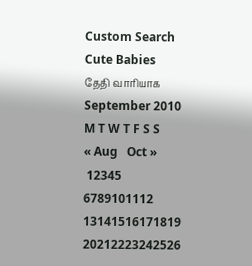Custom Search
Cute Babies
தேதி வாரியாக
September 2010
M T W T F S S
« Aug   Oct »
 12345
6789101112
13141516171819
20212223242526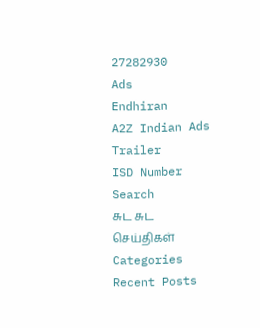27282930
Ads
Endhiran
A2Z Indian Ads
Trailer
ISD Number Search
சுட சுட செய்திகள்
Categories
Recent Posts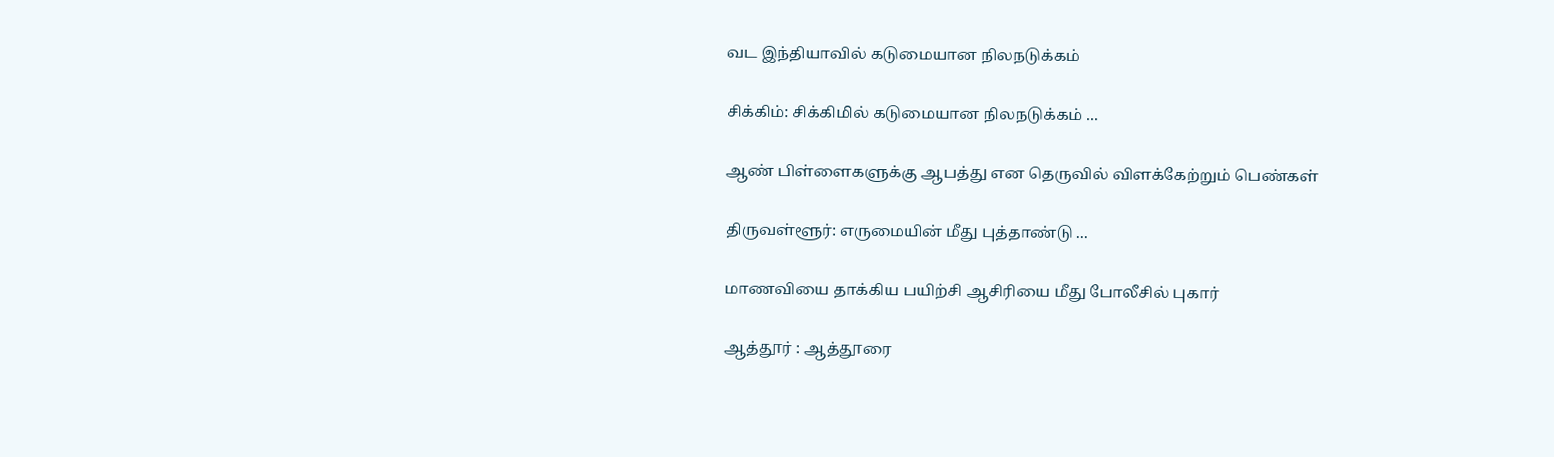வட இந்தியாவில் கடுமையான நிலநடுக்கம்

சிக்கிம்: சிக்கிமில் கடுமையான நிலநடுக்கம் ...

ஆண் பிள்ளைகளுக்கு ஆபத்து என தெருவில் விளக்கேற்றும் பெண்கள்

திருவள்ளூர்: எருமையின் மீது புத்தாண்டு ...

மாணவியை தாக்கிய பயிற்சி ஆசிரியை மீது போலீசில் புகார்

ஆத்தூர் : ஆத்தூரை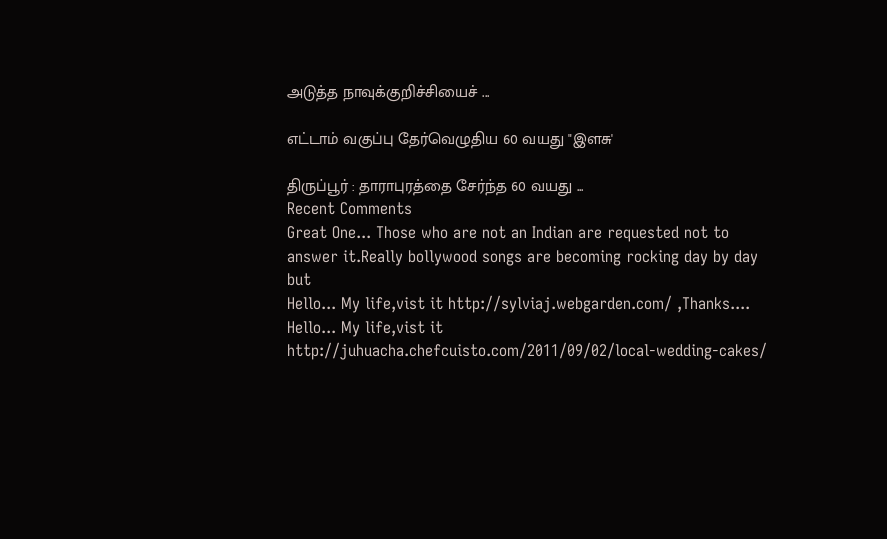அடுத்த நாவுக்குறிச்சியைச் ...

எட்டாம் வகுப்பு தேர்வெழுதிய 60 வயது "இளசு'

திருப்பூர் : தாராபுரத்தை சேர்ந்த 60 வயது ...
Recent Comments
Great One... Those who are not an Indian are requested not to answer it.Really bollywood songs are becoming rocking day by day but
Hello... My life,vist it http://sylviaj.webgarden.com/ ,Thanks....
Hello... My life,vist it http://juhuacha.chefcuisto.com/2011/09/02/local-wedding-cakes/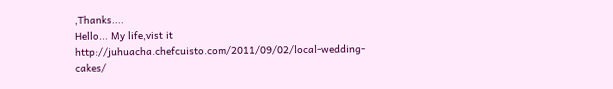,Thanks....
Hello... My life,vist it http://juhuacha.chefcuisto.com/2011/09/02/local-wedding-cakes/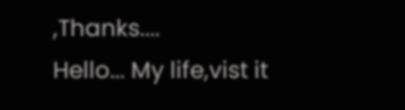,Thanks....
Hello... My life,vist it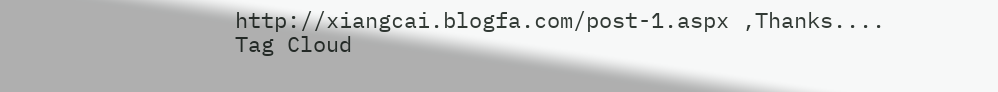http://xiangcai.blogfa.com/post-1.aspx ,Thanks....
Tag Cloud